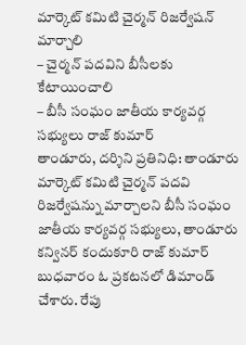మార్కెట్ కమిటి చైర్మన్ రిజర్వేషన్ మార్చాలి
– చైర్మన్ పదవిని బీసీలకు కేటాయించాలి
– బీసీ సంఘం జాతీయ కార్యవర్గ సభ్యులు రాజ్ కుమార్
తాండూరు, దర్శిని ప్రతినిధి: తాండూరు మార్కెట్ కమిటి చైర్మన్ పదవి రిజర్వేషన్ను మార్చాలని బీసీ సంఘం జాతీయ కార్యవర్గ సభ్యులు, తాండూరు కన్వినర్ కందుకూరి రాజ్ కుమార్ బుధవారం ఓ ప్రకటనలో డిమాండ్ చేశారు. రేపు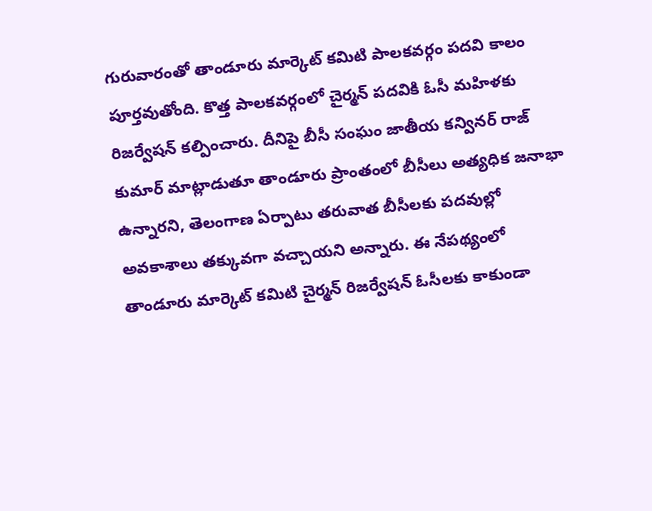గురువారంతో తాండూరు మార్కెట్ కమిటి పాలకవర్గం పదవి కాలం పూర్తవుతోంది. కొత్త పాలకవర్గంలో చైర్మన్ పదవికి ఓసీ మహిళకు రిజర్వేషన్ కల్పించారు. దీనిపై బీసీ సంఘం జాతీయ కన్వినర్ రాజ్ కుమార్ మాట్లాడుతూ తాండూరు ప్రాంతంలో బీసీలు అత్యధిక జనాభా ఉన్నారని, తెలంగాణ ఏర్పాటు తరువాత బీసీలకు పదవుల్లో అవకాశాలు తక్కువగా వచ్చాయని అన్నారు. ఈ నేపథ్యంలో తాండూరు మార్కెట్ కమిటి చైర్మన్ రిజర్వేషన్ ఓసీలకు కాకుండా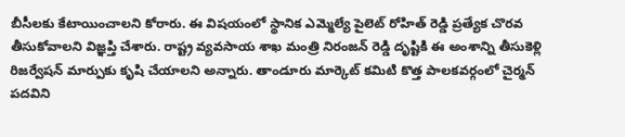బీసీలకు కేటాయించాలని కోరారు. ఈ విషయంలో స్థానిక ఎమ్మెల్యే పైలెట్ రోహిత్ రెడ్డి ప్రత్యేక చొరవ తీసుకోవాలని విజ్ఞప్తి చేశారు. రాష్ట్ర వ్యవసాయ శాఖ మంత్రి నిరంజన్ రెడ్డి దృష్టికి ఈ అంశాన్ని తీసుకెళ్లి రిజర్వేషన్ మార్పుకు కృషి చేయాలని అన్నారు. తాండూరు మార్కెట్ కమిటి కొత్త పాలకవర్గంలో చైర్మన్ పదవిని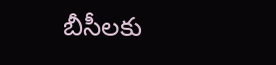బీసీలకు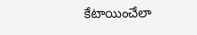కేటాయించేలా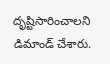దృష్టిసారించాలని డిమాండ్ చేశారు.